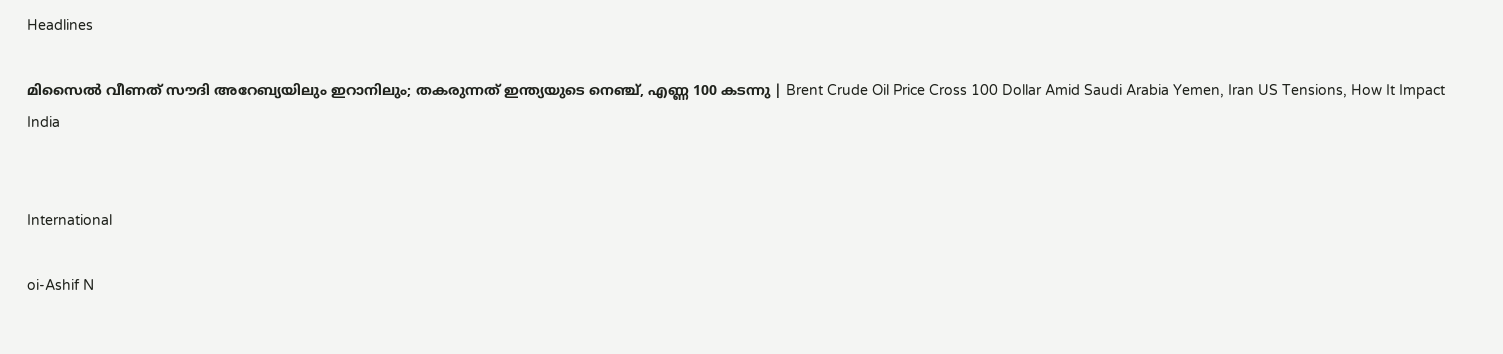Headlines

മിസൈല്‍ വീണത് സൗദി അറേബ്യയിലും ഇറാനിലും; തകരുന്നത് ഇന്ത്യയുടെ നെഞ്ച്, എണ്ണ 100 കടന്നു | Brent Crude Oil Price Cross 100 Dollar Amid Saudi Arabia Yemen, Iran US Tensions, How It Impact India


International

oi-Ashif N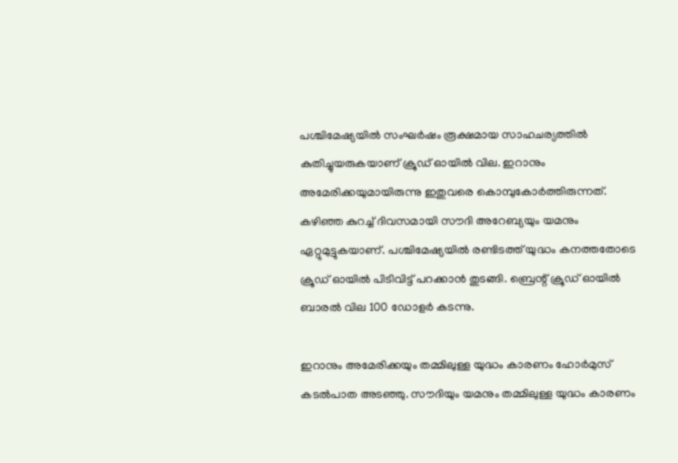പശ്ചിമേഷ്യയില്‍ സംഘര്‍ഷം രൂക്ഷമായ സാഹചര്യത്തില്‍ കുതിച്ചുയരുകയാണ് ക്രൂഡ് ഓയില്‍ വില. ഇറാനും അമേരിക്കയുമായിരുന്നു ഇതുവരെ കൊമ്പുകോര്‍ത്തിരുന്നത്. കഴിഞ്ഞ കുറച്ച് ദിവസമായി സൗദി അറേബ്യയും യമനും ഏറ്റുമുട്ടുകയാണ്. പശ്ചിമേഷ്യയില്‍ രണ്ടിടത്ത് യുദ്ധം കനത്തതോടെ ക്രൂഡ് ഓയില്‍ പിടിവിട്ട് പറക്കാന്‍ തുടങ്ങി. ബ്രെന്റ് ക്രൂഡ് ഓയില്‍ ബാരല്‍ വില 100 ഡോളര്‍ കടന്നു.

ഇറാനും അമേരിക്കയും തമ്മിലുള്ള യുദ്ധം കാരണം ഹോര്‍മുസ് കടല്‍പാത അടഞ്ഞു. സൗദിയും യമനും തമ്മിലുള്ള യുദ്ധം കാരണം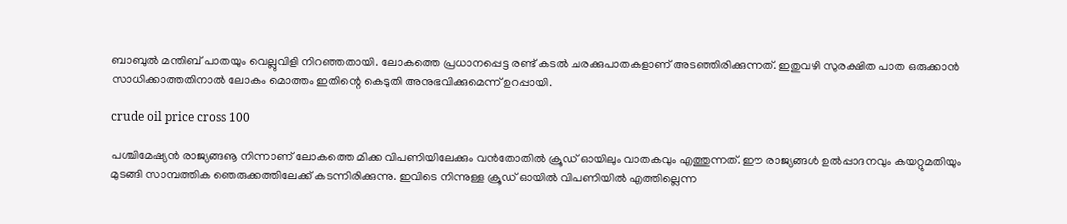ബാബുല്‍ മന്തിബ് പാതയും വെല്ലുവിളി നിറഞ്ഞതായി. ലോകത്തെ പ്രധാനപ്പെട്ട രണ്ട് കടല്‍ ചരക്കുപാതകളാണ് അടഞ്ഞിരിക്കുന്നത്. ഇതുവഴി സുരക്ഷിത പാത ഒരുക്കാന്‍ സാധിക്കാത്തതിനാല്‍ ലോകം മൊത്തം ഇതിന്റെ കെടുതി അനുഭവിക്കുമെന്ന് ഉറപ്പായി.

crude oil price cross 100

പശ്ചിമേഷ്യന്‍ രാജ്യങ്ങൡ നിന്നാണ് ലോകത്തെ മിക്ക വിപണിയിലേക്കും വന്‍തോതില്‍ ക്രൂഡ് ഓയിലും വാതകവും എത്തുന്നത്. ഈ രാജ്യങ്ങള്‍ ഉല്‍പ്പാദനവും കയറ്റുമതിയും മുടങ്ങി സാമ്പത്തിക ഞെരുക്കത്തിലേക്ക് കടന്നിരിക്കുന്നു. ഇവിടെ നിന്നുള്ള ക്രൂഡ് ഓയില്‍ വിപണിയില്‍ എത്തില്ലെന്ന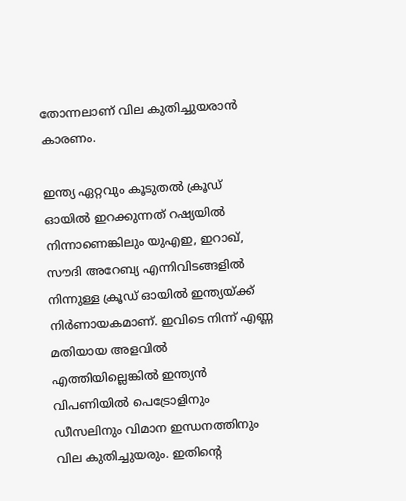തോന്നലാണ് വില കുതിച്ചുയരാന്‍ കാരണം.

ഇന്ത്യ ഏറ്റവും കൂടുതല്‍ ക്രൂഡ് ഓയില്‍ ഇറക്കുന്നത് റഷ്യയില്‍ നിന്നാണെങ്കിലും യുഎഇ, ഇറാഖ്, സൗദി അറേബ്യ എന്നിവിടങ്ങളില്‍ നിന്നുള്ള ക്രൂഡ് ഓയില്‍ ഇന്ത്യയ്ക്ക് നിര്‍ണായകമാണ്. ഇവിടെ നിന്ന് എണ്ണ മതിയായ അളവില്‍ എത്തിയില്ലെങ്കില്‍ ഇന്ത്യന്‍ വിപണിയില്‍ പെട്രോളിനും ഡീസലിനും വിമാന ഇന്ധനത്തിനും വില കുതിച്ചുയരും. ഇതിന്റെ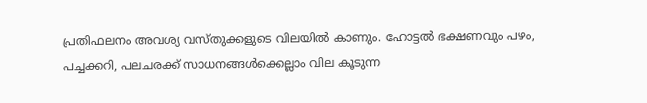പ്രതിഫലനം അവശ്യ വസ്തുക്കളുടെ വിലയില്‍ കാണും. ഹോട്ടല്‍ ഭക്ഷണവും പഴം, പച്ചക്കറി, പലചരക്ക് സാധനങ്ങള്‍ക്കെല്ലാം വില കൂടുന്ന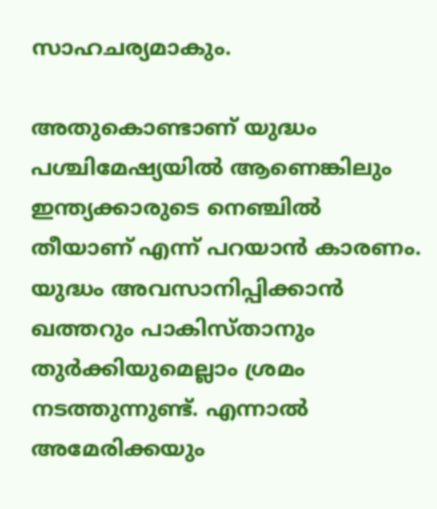സാഹചര്യമാകും.

അതുകൊണ്ടാണ് യുദ്ധം പശ്ചിമേഷ്യയില്‍ ആണെങ്കിലും ഇന്ത്യക്കാരുടെ നെഞ്ചില്‍ തീയാണ് എന്ന് പറയാന്‍ കാരണം. യുദ്ധം അവസാനിപ്പിക്കാന്‍ ഖത്തറും പാകിസ്താനും തുര്‍ക്കിയുമെല്ലാം ശ്രമം നടത്തുന്നുണ്ട്. എന്നാല്‍ അമേരിക്കയും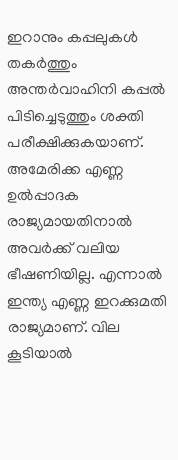ഇറാനും കപ്പലുകള്‍ തകര്‍ത്തും അന്തര്‍വാഹിനി കപ്പല്‍ പിടിച്ചെടുത്തും ശക്തി പരീക്ഷിക്കുകയാണ്. അമേരിക്ക എണ്ണ ഉല്‍പ്പാദക രാജ്യമായതിനാല്‍ അവര്‍ക്ക് വലിയ ഭീഷണിയില്ല. എന്നാല്‍ ഇന്ത്യ എണ്ണ ഇറക്കുമതി രാജ്യമാണ്. വില കൂടിയാല്‍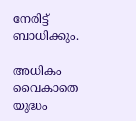നേരിട്ട് ബാധിക്കും.

അധികം വൈകാതെ യുദ്ധം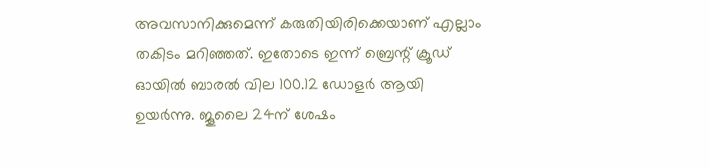അവസാനിക്കുമെന്ന് കരുതിയിരിക്കെയാണ് എല്ലാം തകിടം മറിഞ്ഞത്. ഇതോടെ ഇന്ന് ബ്രെന്റ് ക്രൂഡ് ഓയില്‍ ബാരല്‍ വില 100.12 ഡോളര്‍ ആയി ഉയര്‍ന്നു. ജൂലൈ 24ന് ശേഷം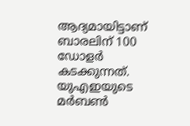ആദ്യമായിട്ടാണ് ബാരലിന് 100 ഡോളര്‍ കടക്കുന്നത്. യുഎഇയുടെ മര്‍ബണ്‍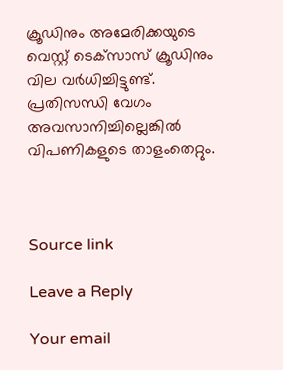ക്രൂഡിനും അമേരിക്കയുടെ വെസ്റ്റ് ടെക്‌സാസ് ക്രൂഡിനും വില വര്‍ധിച്ചിട്ടുണ്ട്. പ്രതിസന്ധി വേഗം അവസാനിച്ചില്ലെങ്കില്‍ വിപണികളുടെ താളംതെറ്റും.



Source link

Leave a Reply

Your email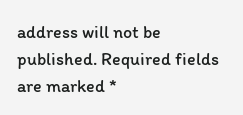address will not be published. Required fields are marked *